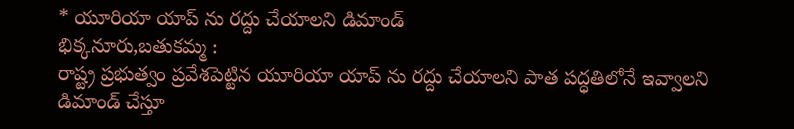* యూరియా యాప్ ను రద్దు చేయాలని డిమాండ్
భిక్కనూరు,బతుకమ్మ :
రాష్ట్ర ప్రభుత్వం ప్రవేశపెట్టిన యూరియా యాప్ ను రద్దు చేయాలని పాత పద్ధతిలోనే ఇవ్వాలని డిమాండ్ చేస్తూ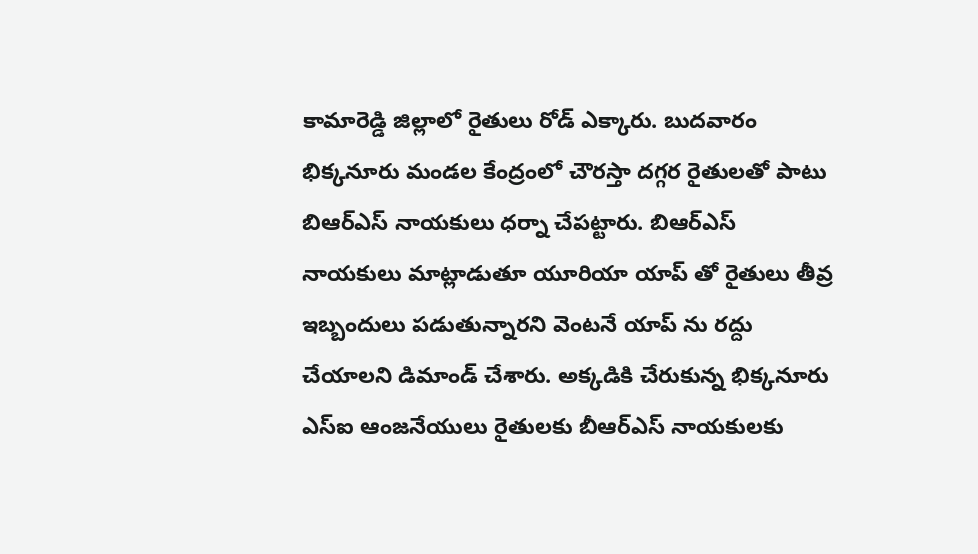కామారెడ్డి జిల్లాలో రైతులు రోడ్ ఎక్కారు. బుదవారం భిక్కనూరు మండల కేంద్రంలో చౌరస్తా దగ్గర రైతులతో పాటు బిఆర్ఎస్ నాయకులు ధర్నా చేపట్టారు. బిఆర్ఎస్ నాయకులు మాట్లాడుతూ యూరియా యాప్ తో రైతులు తీవ్ర ఇబ్బందులు పడుతున్నారని వెంటనే యాప్ ను రద్దు చేయాలని డిమాండ్ చేశారు. అక్కడికి చేరుకున్న భిక్కనూరు ఎస్ఐ ఆంజనేయులు రైతులకు బీఆర్ఎస్ నాయకులకు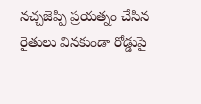నచ్చజెప్పి ప్రయత్నం చేసిన రైతులు వినకుండా రోడ్డుపై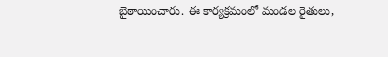బైఠాయించారు. ఈ కార్యక్రమంలో మండల రైతులు,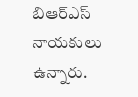బిఆర్ఎస్ నాయకులు ఉన్నారు.